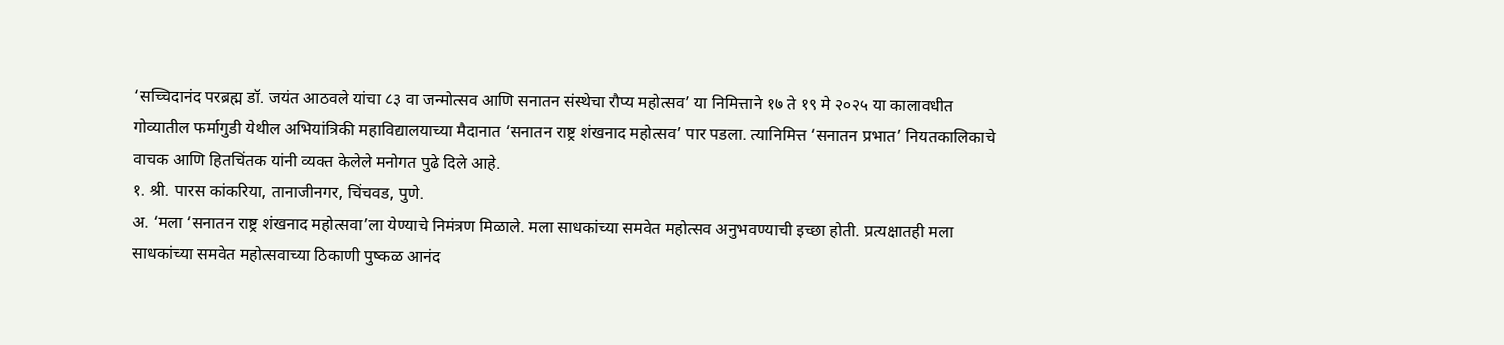‘सच्चिदानंद परब्रह्म डॉ. जयंत आठवले यांचा ८३ वा जन्मोत्सव आणि सनातन संस्थेचा रौप्य महोत्सव’ या निमित्ताने १७ ते १९ मे २०२५ या कालावधीत गोव्यातील फर्मागुडी येथील अभियांत्रिकी महाविद्यालयाच्या मैदानात ‘सनातन राष्ट्र शंखनाद महोत्सव’ पार पडला. त्यानिमित्त ‘सनातन प्रभात’ नियतकालिकाचे वाचक आणि हितचिंतक यांनी व्यक्त केलेले मनोगत पुढे दिले आहे.
१. श्री. पारस कांकरिया, तानाजीनगर, चिंचवड, पुणे.
अ. ‘मला ‘सनातन राष्ट्र शंखनाद महोत्सवा’ला येण्याचे निमंत्रण मिळाले. मला साधकांच्या समवेत महोत्सव अनुभवण्याची इच्छा होती. प्रत्यक्षातही मला साधकांच्या समवेत महोत्सवाच्या ठिकाणी पुष्कळ आनंद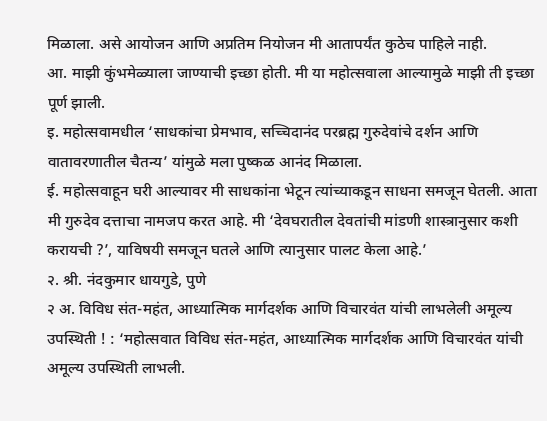मिळाला. असे आयोजन आणि अप्रतिम नियोजन मी आतापर्यंत कुठेच पाहिले नाही.
आ. माझी कुंभमेळ्याला जाण्याची इच्छा होती. मी या महोत्सवाला आल्यामुळे माझी ती इच्छा पूर्ण झाली.
इ. महोत्सवामधील ‘साधकांचा प्रेमभाव, सच्चिदानंद परब्रह्म गुरुदेवांचे दर्शन आणि वातावरणातील चैतन्य’ यांमुळे मला पुष्कळ आनंद मिळाला.
ई. महोत्सवाहून घरी आल्यावर मी साधकांना भेटून त्यांच्याकडून साधना समजून घेतली. आता मी गुरुदेव दत्ताचा नामजप करत आहे. मी ‘देवघरातील देवतांची मांडणी शास्त्रानुसार कशी करायची ?’, याविषयी समजून घतले आणि त्यानुसार पालट केला आहे.’
२. श्री. नंदकुमार धायगुडे, पुणे
२ अ. विविध संत-महंत, आध्यात्मिक मार्गदर्शक आणि विचारवंत यांची लाभलेली अमूल्य उपस्थिती ! : ‘महोत्सवात विविध संत-महंत, आध्यात्मिक मार्गदर्शक आणि विचारवंत यांची अमूल्य उपस्थिती लाभली.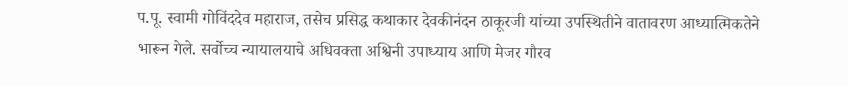प.पू. स्वामी गोविंददेव महाराज, तसेच प्रसिद्ध कथाकार देवकीनंदन ठाकूरजी यांच्या उपस्थितीने वातावरण आध्यात्मिकतेने भारून गेले. सर्वोच्च न्यायालयाचे अधिवक्ता अश्विनी उपाध्याय आणि मेजर गौरव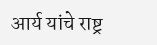आर्य यांचे राष्ट्र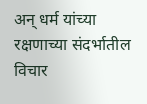अन् धर्म यांच्या रक्षणाच्या संदर्भातील विचार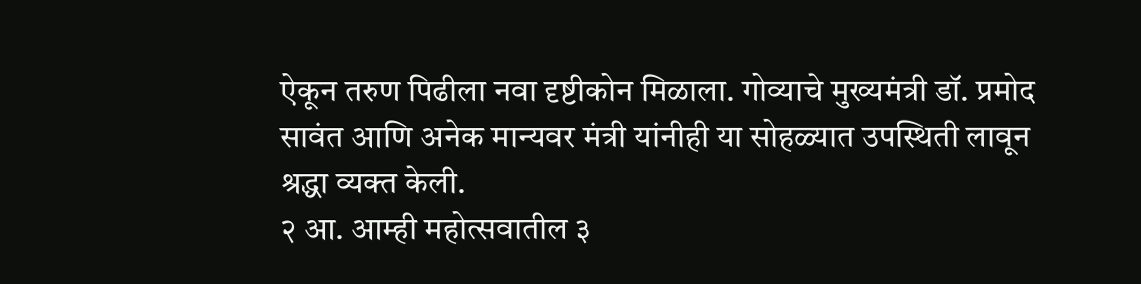ऐकून तरुण पिढीला नवा दृष्टीकोन मिळाला. गोव्याचे मुख्यमंत्री डॉ. प्रमोद सावंत आणि अनेक मान्यवर मंत्री यांनीही या सोहळ्यात उपस्थिती लावून श्रद्धा व्यक्त केली.
२ आ. आम्ही महोत्सवातील ३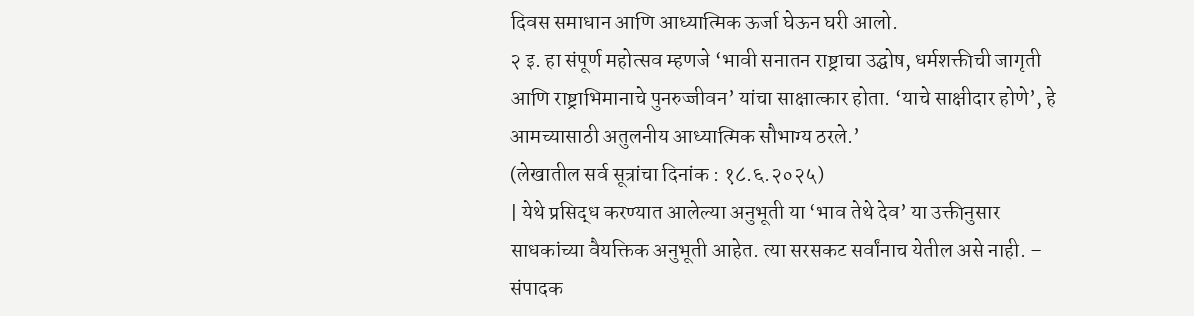दिवस समाधान आणि आध्यात्मिक ऊर्जा घेऊन घरी आलो.
२ इ. हा संपूर्ण महोत्सव म्हणजे ‘भावी सनातन राष्ट्राचा उद्घोष, धर्मशक्तीची जागृती आणि राष्ट्राभिमानाचे पुनरुज्जीवन’ यांचा साक्षात्कार होता. ‘याचे साक्षीदार होणे’, हे आमच्यासाठी अतुलनीय आध्यात्मिक सौभाग्य ठरले.’
(लेखातील सर्व सूत्रांचा दिनांक : १८.६.२०२५)
| येथे प्रसिद्ध करण्यात आलेल्या अनुभूती या ‘भाव तेथे देव’ या उक्तीनुसार साधकांच्या वैयक्तिक अनुभूती आहेत. त्या सरसकट सर्वांनाच येतील असे नाही. – संपादक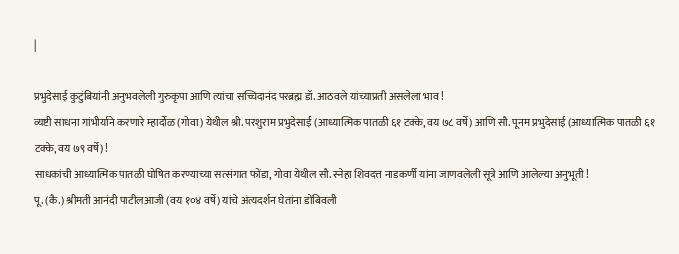|

प्रभुदेसाई कुटुंबियांनी अनुभवलेली गुरुकृपा आणि त्यांचा सच्चिदानंद परब्रह्म डॉ. आठवले यांच्याप्रती असलेला भाव !
व्यष्टी साधना गांभीर्याने करणारे म्हार्दोळ (गोवा) येथील श्री. परशुराम प्रभुदेसाई (आध्यात्मिक पातळी ६१ टक्के, वय ७८ वर्षे) आणि सौ. पूनम प्रभुदेसाई (आध्यात्मिक पातळी ६१ टक्के, वय ७९ वर्षे) !
साधकांची आध्यात्मिक पातळी घोषित करण्याच्या सत्संगात फोंडा, गोवा येथील सौ. स्नेहा शिवदत्त नाडकर्णी यांना जाणवलेली सूत्रे आणि आलेल्या अनुभूती !
पू. (कै.) श्रीमती आनंदी पाटीलआजी (वय १०४ वर्षे) यांचे अंत्यदर्शन घेतांना डोंबिवली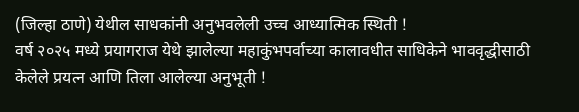(जिल्हा ठाणे) येथील साधकांनी अनुभवलेली उच्च आध्यात्मिक स्थिती !
वर्ष २०२५ मध्ये प्रयागराज येथे झालेल्या महाकुंभपर्वाच्या कालावधीत साधिकेने भाववृद्धीसाठी केलेले प्रयत्न आणि तिला आलेल्या अनुभूती !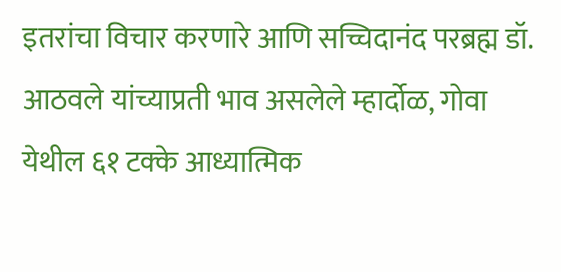इतरांचा विचार करणारे आणि सच्चिदानंद परब्रह्म डॉ. आठवले यांच्याप्रती भाव असलेले म्हार्दोळ, गोवा येथील ६१ टक्के आध्यात्मिक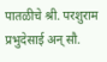पातळीचे श्री. परशुराम प्रभुदेसाई अन् सौ.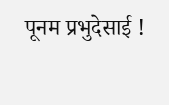पूनम प्रभुदेसाई !